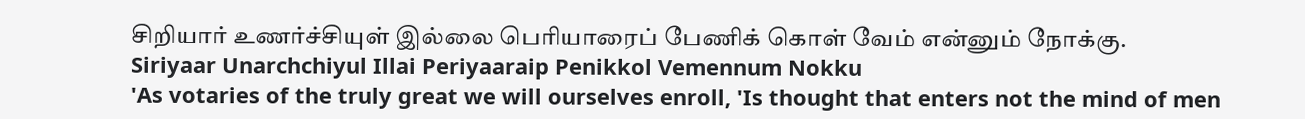சிறியார் உணர்ச்சியுள் இல்லை பெரியாரைப் பேணிக் கொள் வேம் என்னும் நோக்கு.
Siriyaar Unarchchiyul Illai Periyaaraip Penikkol Vemennum Nokku
'As votaries of the truly great we will ourselves enroll, 'Is thought that enters not the mind of men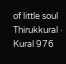of little soul
Thirukkural · Kural 976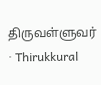திருவள்ளுவர் · Thirukkural